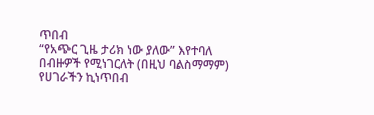ጥበብ
“የአጭር ጊዜ ታሪክ ነው ያለው” እየተባለ በብዙዎች የሚነገርለት (በዚህ ባልስማማም) የሀገራችን ኪነጥበብ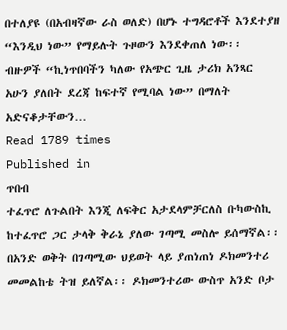በተለያዩ (በአብዛኛው ራስ ወለድ) በሆኑ ተግዳሮቶች እንደተያዘ “እንዲህ ነው” የማይሉት ጉዞውን እንደቀጠለ ነው፡፡ ብዙዎች “ኪነጥበባችን ካለው የአጭር ጊዜ ታሪክ አንጻር አሁን ያለበት ደረጃ ከፍተኛ የሚባል ነው” በማለት አድናቆታቸውን…
Read 1789 times
Published in
ጥበብ
ተፈጥሮ ለጉልበት እንጂ ለፍቅር አታደላምቻርለስ ቡካውስኪ ከተፈጥሮ ጋር ታላቅ ቅራኔ ያለው ገጣሚ መስሎ ይሰማኛል፡፡ በአንድ ወቅት በገጣሚው ህይወት ላይ ያጠነጠነ ዶክመንተሪ መመልከቴ ትዝ ይለኛል፡፡ ዶክመንተሪው ውስጥ አንድ ቦታ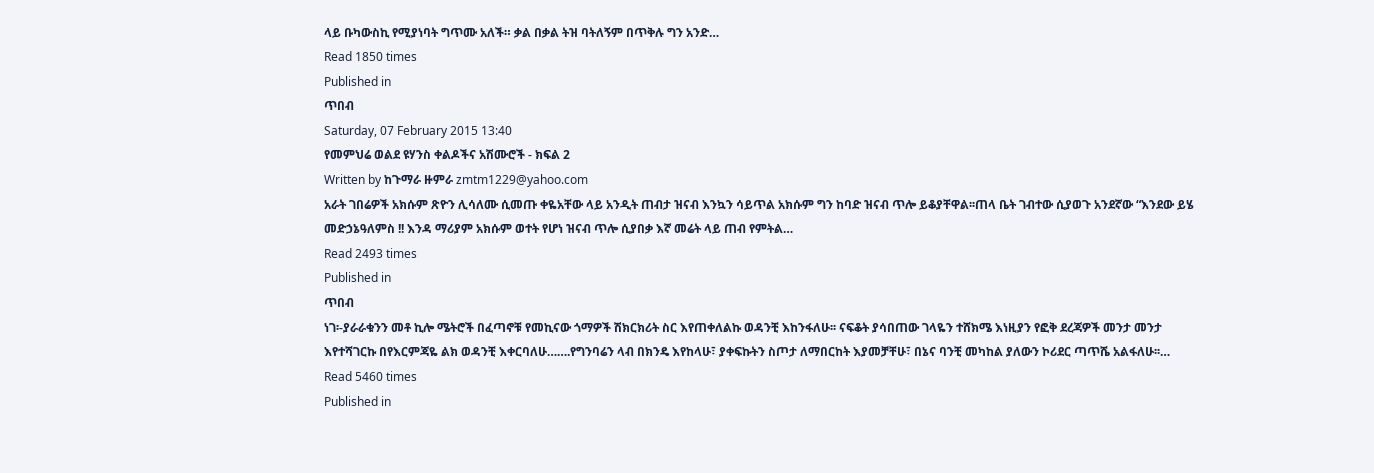ላይ ቡካውስኪ የሚያነባት ግጥሙ አለች። ቃል በቃል ትዝ ባትለኝም በጥቅሉ ግን አንድ…
Read 1850 times
Published in
ጥበብ
Saturday, 07 February 2015 13:40
የመምህሬ ወልደ ዩሃንስ ቀልዶችና አሽሙሮች - ክፍል 2
Written by ከጉማራ ዙምራ zmtm1229@yahoo.com
አራት ገበሬዎች አክሱም ጽዮን ሊሳለሙ ሲመጡ ቀዬአቸው ላይ አንዲት ጠብታ ዝናብ እንኳን ሳይጥል አክሱም ግን ከባድ ዝናብ ጥሎ ይቆያቸዋል፡፡ጠላ ቤት ገብተው ሲያወጉ አንደኛው “እንደው ይሄ መድኃኔዓለምስ !! እንዳ ማሪያም አክሱም ወተት የሆነ ዝናብ ጥሎ ሲያበቃ እኛ መሬት ላይ ጠብ የምትል…
Read 2493 times
Published in
ጥበብ
ነገ፡-ያራራቁንን መቶ ኪሎ ሜትሮች በፈጣኖቹ የመኪናው ጎማዎች ሽክርክሪት ስር እየጠቀለልኩ ወዳንቺ እከንፋለሁ፡፡ ናፍቆት ያሳበጠው ገላዬን ተሸክሜ እነዚያን የፎቅ ደረጃዎች መንታ መንታ እየተሻገርኩ በየእርምጃዬ ልክ ወዳንቺ እቀርባለሁ…….የግንባሬን ላብ በክንዴ እየከላሁ፣ ያቀፍኩትን ስጦታ ለማበርከት እያመቻቸሁ፣ በኔና ባንቺ መካከል ያለውን ኮሪደር ጣጥሼ አልፋለሁ፡፡…
Read 5460 times
Published in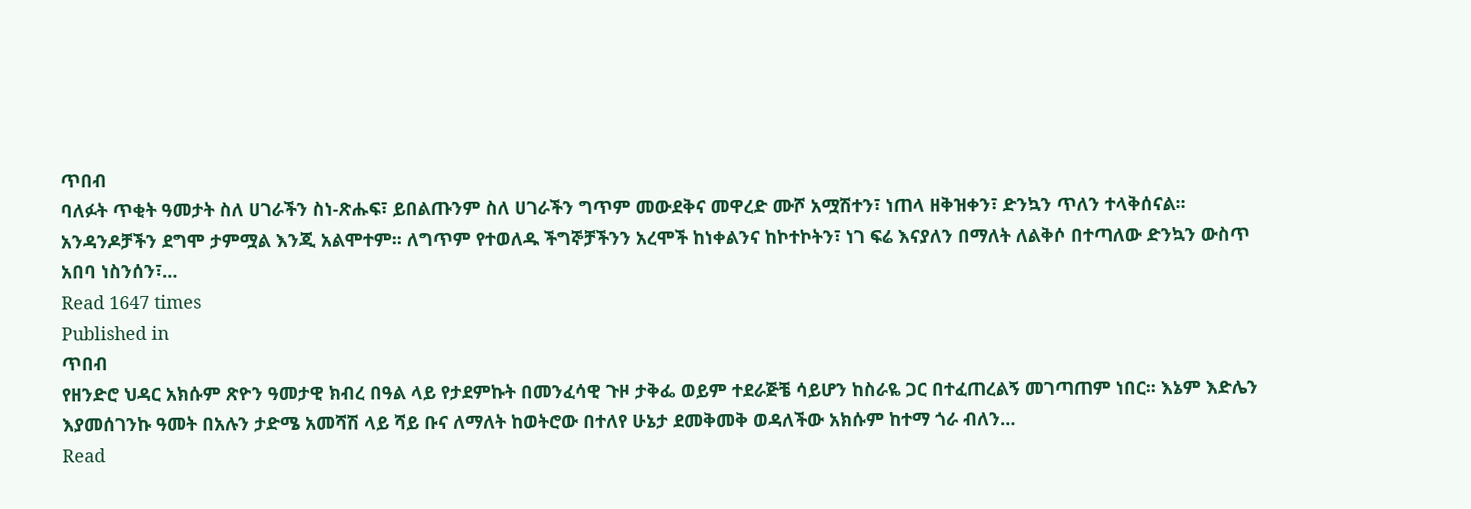ጥበብ
ባለፉት ጥቂት ዓመታት ስለ ሀገራችን ስነ-ጽሑፍ፣ ይበልጡንም ስለ ሀገራችን ግጥም መውደቅና መዋረድ ሙሾ አሟሽተን፣ ነጠላ ዘቅዝቀን፣ ድንኳን ጥለን ተላቅሰናል፡፡ አንዳንዶቻችን ደግሞ ታምሟል እንጂ አልሞተም፡፡ ለግጥም የተወለዱ ችግኞቻችንን አረሞች ከነቀልንና ከኮተኮትን፣ ነገ ፍሬ እናያለን በማለት ለልቅሶ በተጣለው ድንኳን ውስጥ አበባ ነስንሰን፣…
Read 1647 times
Published in
ጥበብ
የዘንድሮ ህዳር አክሱም ጽዮን ዓመታዊ ክብረ በዓል ላይ የታደምኩት በመንፈሳዊ ጉዞ ታቅፌ ወይም ተደራጅቼ ሳይሆን ከስራዬ ጋር በተፈጠረልኝ መገጣጠም ነበር፡፡ እኔም እድሌን እያመሰገንኩ ዓመት በአሉን ታድሜ አመሻሽ ላይ ሻይ ቡና ለማለት ከወትሮው በተለየ ሁኔታ ደመቅመቅ ወዳለችው አክሱም ከተማ ጎራ ብለን…
Read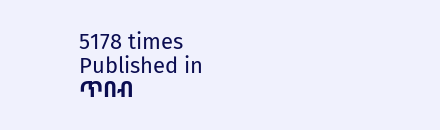5178 times
Published in
ጥበብ